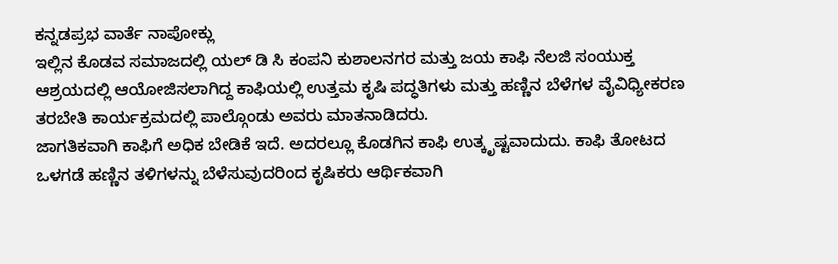ಕನ್ನಡಪ್ರಭ ವಾರ್ತೆ ನಾಪೋಕ್ಲು
ಇಲ್ಲಿನ ಕೊಡವ ಸಮಾಜದಲ್ಲಿ ಯಲ್ ಡಿ ಸಿ ಕಂಪನಿ ಕುಶಾಲನಗರ ಮತ್ತು ಜಯ ಕಾಫಿ ನೆಲಜಿ ಸಂಯುಕ್ತ ಆಶ್ರಯದಲ್ಲಿ ಆಯೋಜಿಸಲಾಗಿದ್ದ ಕಾಫಿಯಲ್ಲಿ ಉತ್ತಮ ಕೃಷಿ ಪದ್ಧತಿಗಳು ಮತ್ತು ಹಣ್ಣಿನ ಬೆಳೆಗಳ ವೈವಿಧ್ಯೀಕರಣ ತರಬೇತಿ ಕಾರ್ಯಕ್ರಮದಲ್ಲಿ ಪಾಲ್ಗೊಂಡು ಅವರು ಮಾತನಾಡಿದರು.
ಜಾಗತಿಕವಾಗಿ ಕಾಫಿಗೆ ಅಧಿಕ ಬೇಡಿಕೆ ಇದೆ. ಅದರಲ್ಲೂ ಕೊಡಗಿನ ಕಾಫಿ ಉತ್ಕೃಷ್ಟವಾದುದು. ಕಾಫಿ ತೋಟದ ಒಳಗಡೆ ಹಣ್ಣಿನ ತಳಿಗಳನ್ನು ಬೆಳೆಸುವುದರಿಂದ ಕೃಷಿಕರು ಆರ್ಥಿಕವಾಗಿ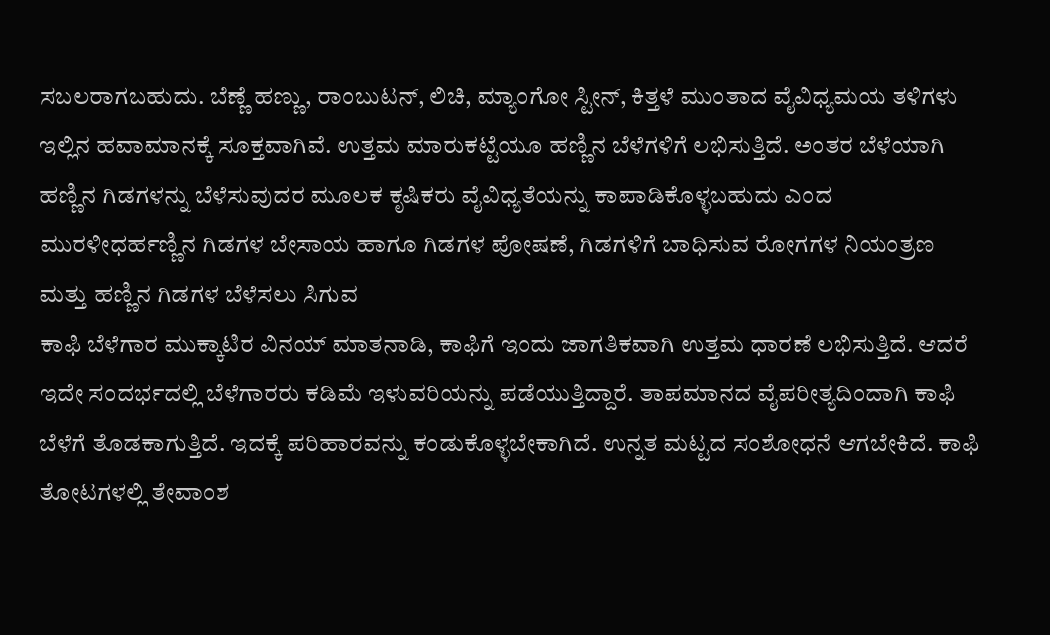ಸಬಲರಾಗಬಹುದು. ಬೆಣ್ಣೆ ಹಣ್ಣು, ರಾಂಬುಟನ್, ಲಿಚಿ, ಮ್ಯಾಂಗೋ ಸ್ಟೀನ್, ಕಿತ್ತಳೆ ಮುಂತಾದ ವೈವಿಧ್ಯಮಯ ತಳಿಗಳು ಇಲ್ಲಿನ ಹವಾಮಾನಕ್ಕೆ ಸೂಕ್ತವಾಗಿವೆ. ಉತ್ತಮ ಮಾರುಕಟ್ಟೆಯೂ ಹಣ್ಣಿನ ಬೆಳೆಗಳಿಗೆ ಲಭಿಸುತ್ತಿದೆ. ಅಂತರ ಬೆಳೆಯಾಗಿ ಹಣ್ಣಿನ ಗಿಡಗಳನ್ನು ಬೆಳೆಸುವುದರ ಮೂಲಕ ಕೃಷಿಕರು ವೈವಿಧ್ಯತೆಯನ್ನು ಕಾಪಾಡಿಕೊಳ್ಳಬಹುದು ಎಂದ ಮುರಳೀಧರ್ಹಣ್ಣಿನ ಗಿಡಗಳ ಬೇಸಾಯ ಹಾಗೂ ಗಿಡಗಳ ಪೋಷಣೆ, ಗಿಡಗಳಿಗೆ ಬಾಧಿಸುವ ರೋಗಗಳ ನಿಯಂತ್ರಣ ಮತ್ತು ಹಣ್ಣಿನ ಗಿಡಗಳ ಬೆಳೆಸಲು ಸಿಗುವ
ಕಾಫಿ ಬೆಳೆಗಾರ ಮುಕ್ಕಾಟಿರ ವಿನಯ್ ಮಾತನಾಡಿ, ಕಾಫಿಗೆ ಇಂದು ಜಾಗತಿಕವಾಗಿ ಉತ್ತಮ ಧಾರಣೆ ಲಭಿಸುತ್ತಿದೆ. ಆದರೆ ಇದೇ ಸಂದರ್ಭದಲ್ಲಿ ಬೆಳೆಗಾರರು ಕಡಿಮೆ ಇಳುವರಿಯನ್ನು ಪಡೆಯುತ್ತಿದ್ದಾರೆ. ತಾಪಮಾನದ ವೈಪರೀತ್ಯದಿಂದಾಗಿ ಕಾಫಿ ಬೆಳೆಗೆ ತೊಡಕಾಗುತ್ತಿದೆ. ಇದಕ್ಕೆ ಪರಿಹಾರವನ್ನು ಕಂಡುಕೊಳ್ಳಬೇಕಾಗಿದೆ. ಉನ್ನತ ಮಟ್ಟದ ಸಂಶೋಧನೆ ಆಗಬೇಕಿದೆ. ಕಾಫಿ ತೋಟಗಳಲ್ಲಿ ತೇವಾಂಶ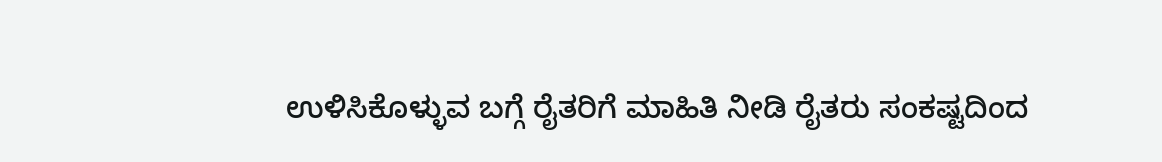ಉಳಿಸಿಕೊಳ್ಳುವ ಬಗ್ಗೆ ರೈತರಿಗೆ ಮಾಹಿತಿ ನೀಡಿ ರೈತರು ಸಂಕಷ್ಟದಿಂದ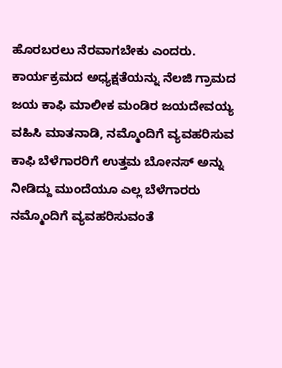ಹೊರಬರಲು ನೆರವಾಗಬೇಕು ಎಂದರು.
ಕಾರ್ಯಕ್ರಮದ ಅಧ್ಯಕ್ಷತೆಯನ್ನು ನೆಲಜಿ ಗ್ರಾಮದ ಜಯ ಕಾಫಿ ಮಾಲೀಕ ಮಂಡಿರ ಜಯದೇವಯ್ಯ ವಹಿಸಿ ಮಾತನಾಡಿ, ನಮ್ಮೊಂದಿಗೆ ವ್ಯವಹರಿಸುವ ಕಾಫಿ ಬೆಳೆಗಾರರಿಗೆ ಉತ್ತಮ ಬೋನಸ್ ಅನ್ನು ನೀಡಿದ್ದು ಮುಂದೆಯೂ ಎಲ್ಲ ಬೆಳೆಗಾರರು ನಮ್ಮೊಂದಿಗೆ ವ್ಯವಹರಿಸುವಂತೆ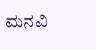ಮನವಿ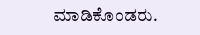ಮಾಡಿಕೊಂಡರು.